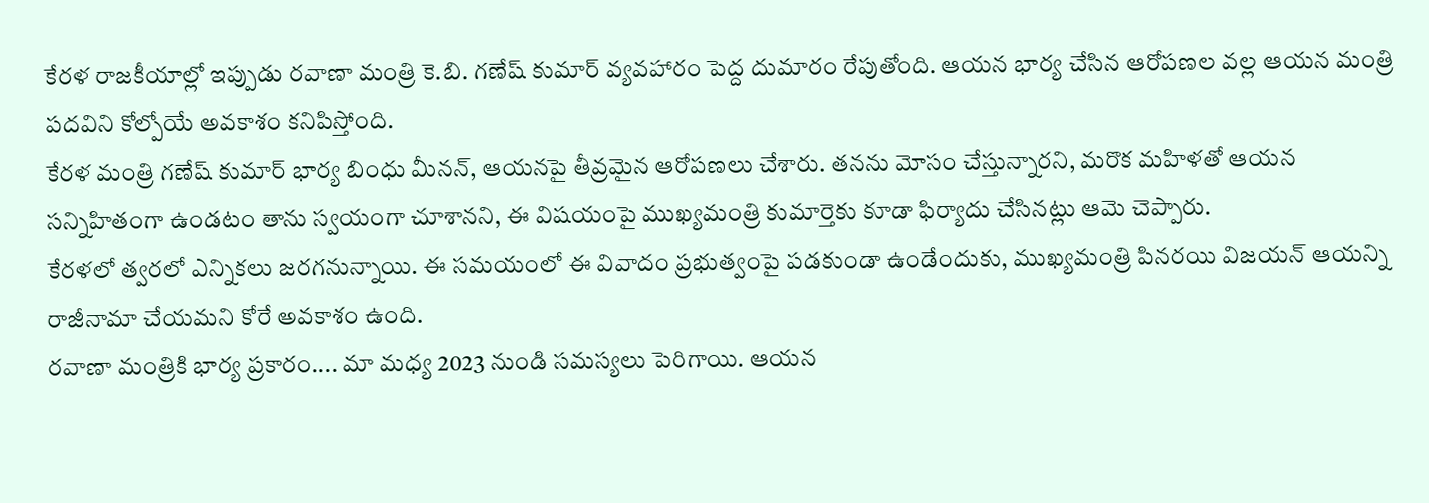కేరళ రాజకీయాల్లో ఇప్పుడు రవాణా మంత్రి కె.బి. గణేష్ కుమార్ వ్యవహారం పెద్ద దుమారం రేపుతోంది. ఆయన భార్య చేసిన ఆరోపణల వల్ల ఆయన మంత్రి పదవిని కోల్పోయే అవకాశం కనిపిస్తోంది.
కేరళ మంత్రి గణేష్ కుమార్ భార్య బింధు మీనన్, ఆయనపై తీవ్రమైన ఆరోపణలు చేశారు. తనను మోసం చేస్తున్నారని, మరొక మహిళతో ఆయన సన్నిహితంగా ఉండటం తాను స్వయంగా చూశానని, ఈ విషయంపై ముఖ్యమంత్రి కుమార్తెకు కూడా ఫిర్యాదు చేసినట్లు ఆమె చెప్పారు.
కేరళలో త్వరలో ఎన్నికలు జరగనున్నాయి. ఈ సమయంలో ఈ వివాదం ప్రభుత్వంపై పడకుండా ఉండేందుకు, ముఖ్యమంత్రి పినరయి విజయన్ ఆయన్ని రాజీనామా చేయమని కోరే అవకాశం ఉంది.
రవాణా మంత్రికి భార్య ప్రకారం.... మా మధ్య 2023 నుండి సమస్యలు పెరిగాయి. ఆయన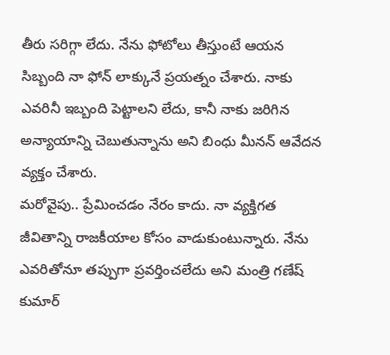తీరు సరిగ్గా లేదు. నేను ఫోటోలు తీస్తుంటే ఆయన సిబ్బంది నా ఫోన్ లాక్కునే ప్రయత్నం చేశారు. నాకు ఎవరినీ ఇబ్బంది పెట్టాలని లేదు, కానీ నాకు జరిగిన అన్యాయాన్ని చెబుతున్నాను అని బింధు మీనన్ ఆవేదన వ్యక్తం చేశారు.
మరోవైపు.. ప్రేమించడం నేరం కాదు. నా వ్యక్తిగత జీవితాన్ని రాజకీయాల కోసం వాడుకుంటున్నారు. నేను ఎవరితోనూ తప్పుగా ప్రవర్తించలేదు అని మంత్రి గణేష్ కుమార్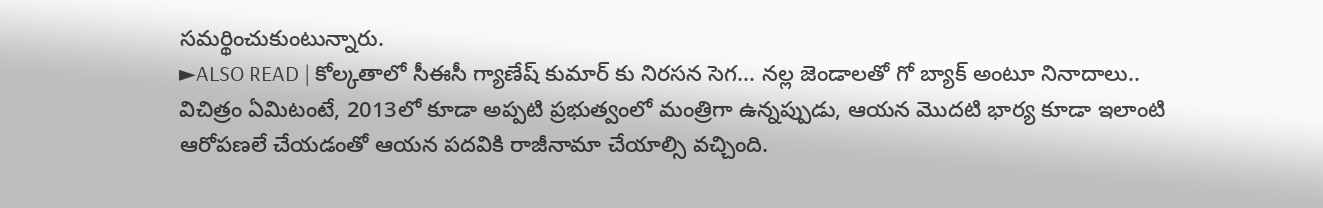సమర్థించుకుంటున్నారు.
►ALSO READ | కోల్కతాలో సీఈసీ గ్యాణేష్ కుమార్ కు నిరసన సెగ... నల్ల జెండాలతో గో బ్యాక్ అంటూ నినాదాలు..
విచిత్రం ఏమిటంటే, 2013లో కూడా అప్పటి ప్రభుత్వంలో మంత్రిగా ఉన్నప్పుడు, ఆయన మొదటి భార్య కూడా ఇలాంటి ఆరోపణలే చేయడంతో ఆయన పదవికి రాజీనామా చేయాల్సి వచ్చింది.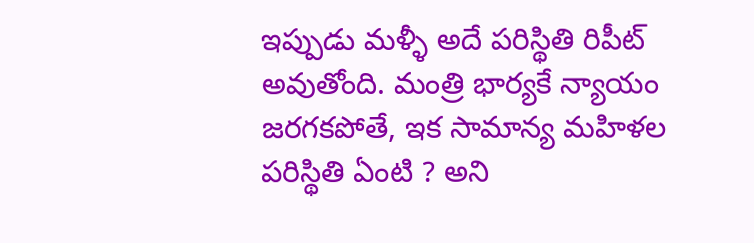ఇప్పుడు మళ్ళీ అదే పరిస్థితి రిపీట్ అవుతోంది. మంత్రి భార్యకే న్యాయం జరగకపోతే, ఇక సామాన్య మహిళల పరిస్థితి ఏంటి ? అని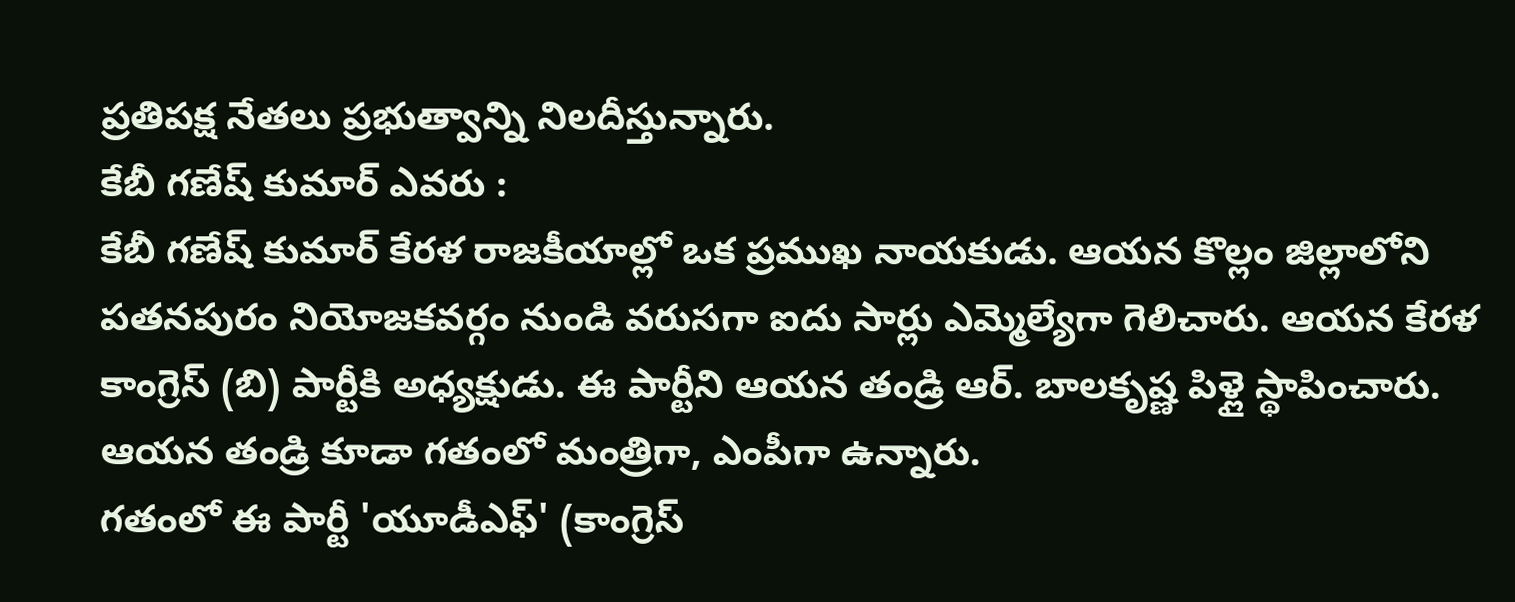ప్రతిపక్ష నేతలు ప్రభుత్వాన్ని నిలదీస్తున్నారు.
కేబీ గణేష్ కుమార్ ఎవరు :
కేబీ గణేష్ కుమార్ కేరళ రాజకీయాల్లో ఒక ప్రముఖ నాయకుడు. ఆయన కొల్లం జిల్లాలోని పతనపురం నియోజకవర్గం నుండి వరుసగా ఐదు సార్లు ఎమ్మెల్యేగా గెలిచారు. ఆయన కేరళ కాంగ్రెస్ (బి) పార్టీకి అధ్యక్షుడు. ఈ పార్టీని ఆయన తండ్రి ఆర్. బాలకృష్ణ పిళ్లై స్థాపించారు. ఆయన తండ్రి కూడా గతంలో మంత్రిగా, ఎంపీగా ఉన్నారు.
గతంలో ఈ పార్టీ 'యూడీఎఫ్' (కాంగ్రెస్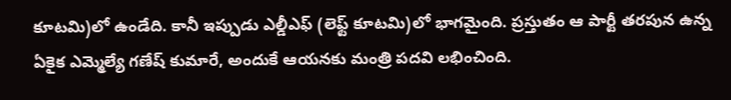కూటమి)లో ఉండేది. కానీ ఇప్పుడు ఎల్డీఎఫ్ (లెఫ్ట్ కూటమి)లో భాగమైంది. ప్రస్తుతం ఆ పార్టీ తరపున ఉన్న ఏకైక ఎమ్మెల్యే గణేష్ కుమారే, అందుకే ఆయనకు మంత్రి పదవి లభించింది.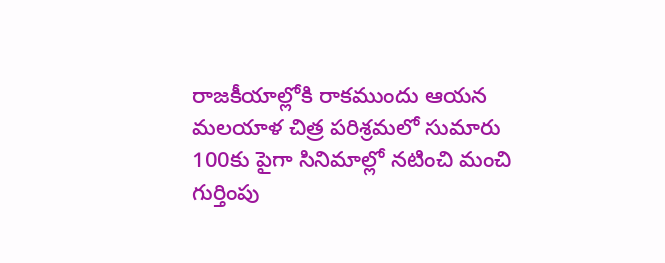రాజకీయాల్లోకి రాకముందు ఆయన మలయాళ చిత్ర పరిశ్రమలో సుమారు 100కు పైగా సినిమాల్లో నటించి మంచి గుర్తింపు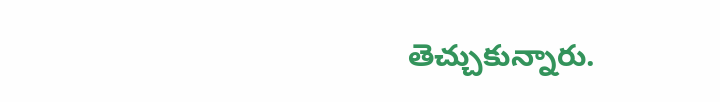తెచ్చుకున్నారు.